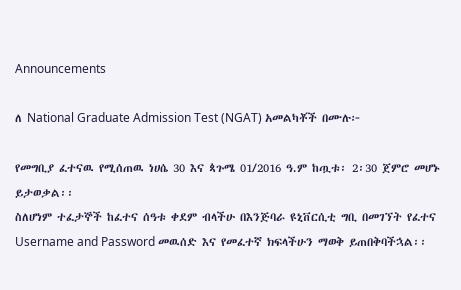Announcements

ለ National Graduate Admission Test (NGAT) አመልካቾች በሙሉ፦

የመግቢያ ፈተናዉ የሚሰጠዉ ነሀሴ 30 እና ጳጉሜ 01/2016 ዓ.ም ከጧቱ፡ 2፡30 ጀምሮ መሆኑ ይታወቃል፡፡
ስለሆነም ተፈታኞች ከፈተና ሰዓቱ ቀደም ብላችሁ በእንጅባራ ዩኒቨርሲቲ ግቢ በመገኘት የፈተና Username and Password መዉሰድ እና የመፈተኛ ክፍላችሁን ማወቅ ይጠበቅባችኋል፡፡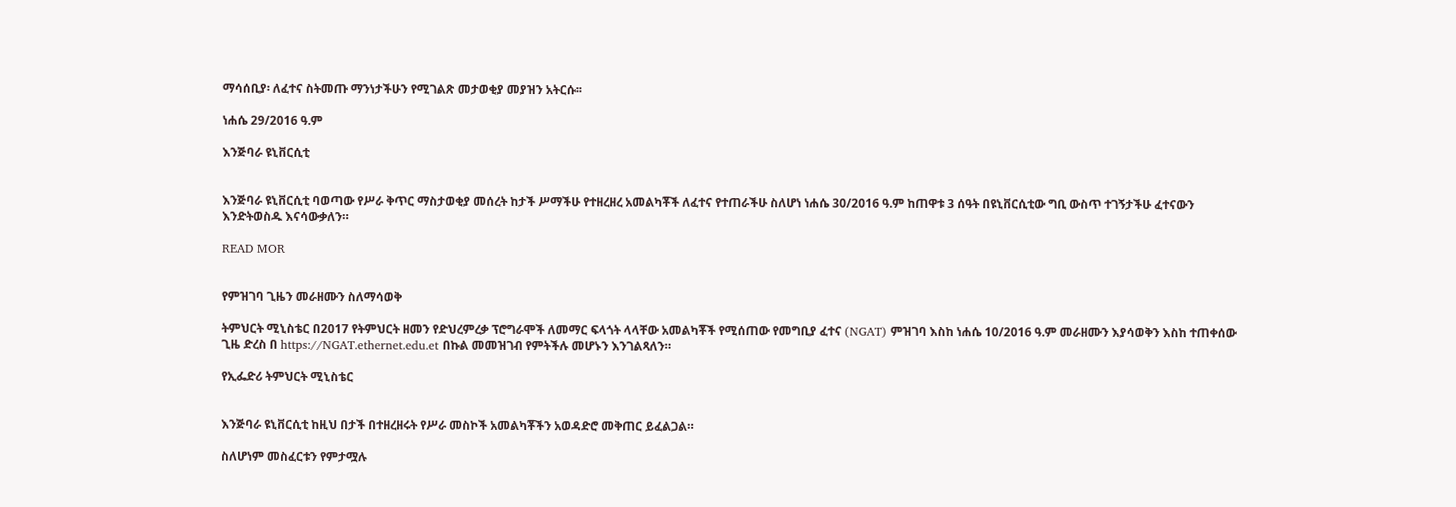ማሳሰቢያ፡ ለፈተና ስትመጡ ማንነታችሁን የሚገልጽ መታወቂያ መያዝን አትርሱ፡፡

ነሐሴ 29/2016 ዓ.ም

እንጅባራ ዩኒቨርሲቲ


እንጅባራ ዩኒቨርሲቲ ባወጣው የሥራ ቅጥር ማስታወቂያ መሰረት ከታች ሥማችሁ የተዘረዘረ አመልካቾች ለፈተና የተጠራችሁ ስለሆነ ነሐሴ 30/2016 ዓ.ም ከጠዋቱ 3 ሰዓት በዩኒቨርሲቲው ግቢ ውስጥ ተገኝታችሁ ፈተናውን እንድትወስዱ እናሳውቃለን።

READ MOR


የምዝገባ ጊዜን መራዘሙን ስለማሳወቅ

ትምህርት ሚኒስቴር በ2017 የትምህርት ዘመን የድህረምረቃ ፕሮግራሞች ለመማር ፍላጎት ላላቸው አመልካቾች የሚሰጠው የመግቢያ ፈተና (NGAT) ምዝገባ እስከ ነሐሴ 10/2016 ዓ.ም መራዘሙን እያሳወቅን እስከ ተጠቀሰው ጊዜ ድረስ በ https://NGAT.ethernet.edu.et በኩል መመዝገብ የምትችሉ መሆኑን እንገልጻለን።

የኢፌድሪ ትምህርት ሚኒስቴር


እንጅባራ ዩኒቨርሲቲ ከዚህ በታች በተዘረዘሩት የሥራ መስኮች አመልካቾችን አወዳድሮ መቅጠር ይፈልጋል።

ስለሆነም መስፈርቱን የምታሟሉ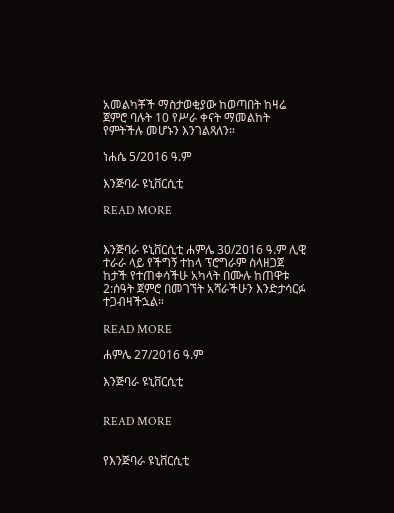አመልካቾች ማስታወቂያው ከወጣበት ከዛሬ ጀምሮ ባሉት 10 የሥራ ቀናት ማመልከት የምትችሉ መሆኑን እንገልጻለን።

ነሐሴ 5/2016 ዓ.ም

እንጅባራ ዩኒቨርሲቲ

READ MORE


እንጅባራ ዩኒቨርሲቲ ሐምሌ 30/2016 ዓ.ም ሊዊ ተራራ ላይ የችግኝ ተከላ ፕሮግራም ስላዘጋጀ ከታች የተጠቀሳችሁ አካላት በሙሉ ከጠዋቱ 2:ሰዓት ጀምሮ በመገኘት አሻራችሁን እንድታሳርፉ ተጋብዛችኋል።

READ MORE

ሐምሌ 27/2016 ዓ.ም

እንጅባራ ዩኒቨርሲቲ


READ MORE


የእንጅባራ ዩኒቨርሲቲ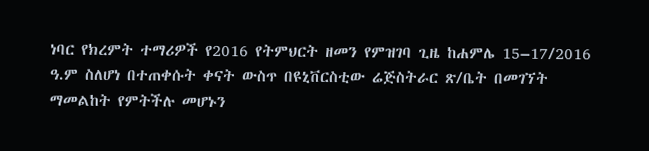ነባር የክረምት ተማሪዎች የ2016 የትምህርት ዘመን የምዝገባ ጊዜ ከሐምሌ 15–17/2016 ዓ.ም ስለሆነ በተጠቀሱት ቀናት ውስጥ በዩኒቨርስቲው ሬጅስትራር ጽ/ቤት በመገኘት ማመልከት የምትችሉ መሆኑን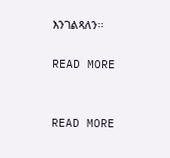እንገልጻለን፡፡

READ MORE


READ MORE